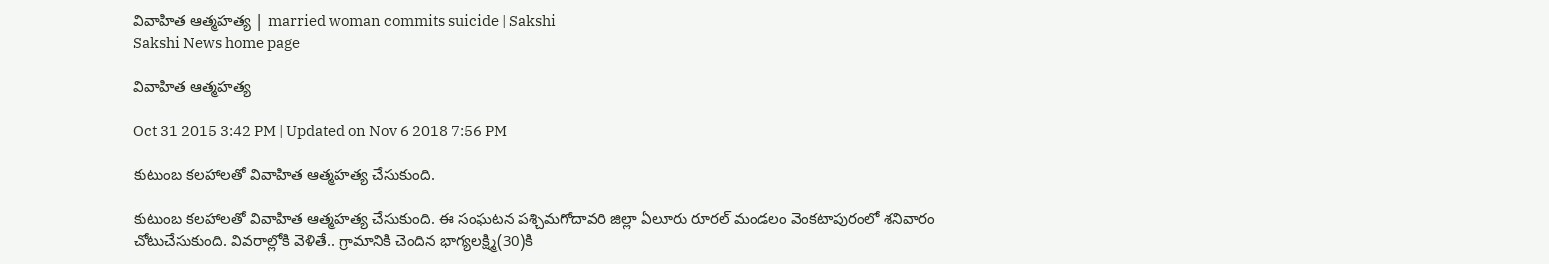వివాహిత ఆత్మహత్య | married woman commits suicide | Sakshi
Sakshi News home page

వివాహిత ఆత్మహత్య

Oct 31 2015 3:42 PM | Updated on Nov 6 2018 7:56 PM

కుటుంబ కలహాలతో వివాహిత ఆత్మహత్య చేసుకుంది.

కుటుంబ కలహాలతో వివాహిత ఆత్మహత్య చేసుకుంది. ఈ సంఘటన పశ్చిమగోదావరి జిల్లా ఏలూరు రూరల్ మండలం వెంకటాపురంలో శనివారం చోటుచేసుకుంది. వివరాల్లోకి వెళితే.. గ్రామానికి చెందిన భాగ్యలక్ష్మి(30)కి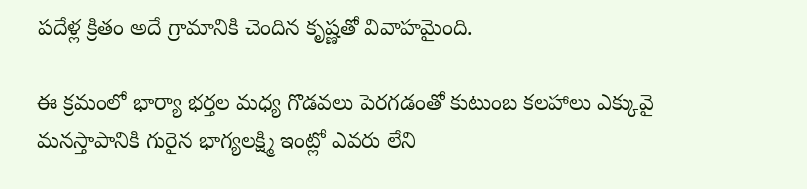పదేళ్ల క్రితం అదే గ్రామానికి చెందిన కృష్ణతో వివాహమైంది.

ఈ క్రమంలో భార్యా భర్తల మధ్య గొడవలు పెరగడంతో కుటుంబ కలహాలు ఎక్కువై మనస్తాపానికి గురైన భాగ్యలక్ష్మి ఇంట్లో ఎవరు లేని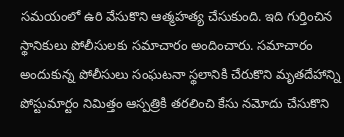సమయంలో ఉరి వేసుకొని ఆత్మహత్య చేసుకుంది. ఇది గుర్తించిన స్థానికులు పోలీసులకు సమాచారం అందించారు. సమాచారం అందుకున్న పోలీసులు సంఘటనా స్థలానికి చేరుకొని మృతదేహాన్ని పోస్టుమార్టం నిమిత్తం ఆస్పత్రికి తరలించి కేసు నమోదు చేసుకొని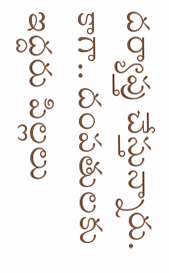దర్యాప్తు చేస్తున్నారు. కాగా.. దంపతులకు ఇద్దరు పిల్లలు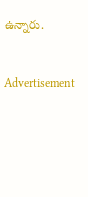ఉన్నారు.


Advertisement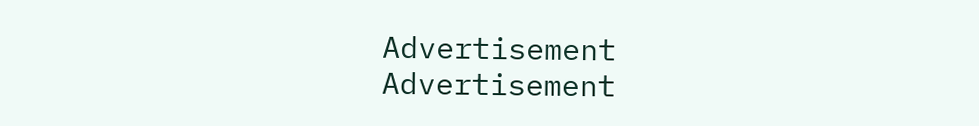Advertisement
Advertisement